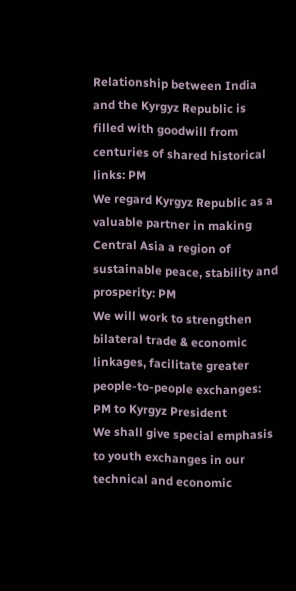Relationship between India and the Kyrgyz Republic is filled with goodwill from centuries of shared historical links: PM
We regard Kyrgyz Republic as a valuable partner in making Central Asia a region of sustainable peace, stability and prosperity: PM
We will work to strengthen bilateral trade & economic linkages, facilitate greater people-to-people exchanges: PM to Kyrgyz President
We shall give special emphasis to youth exchanges in our technical and economic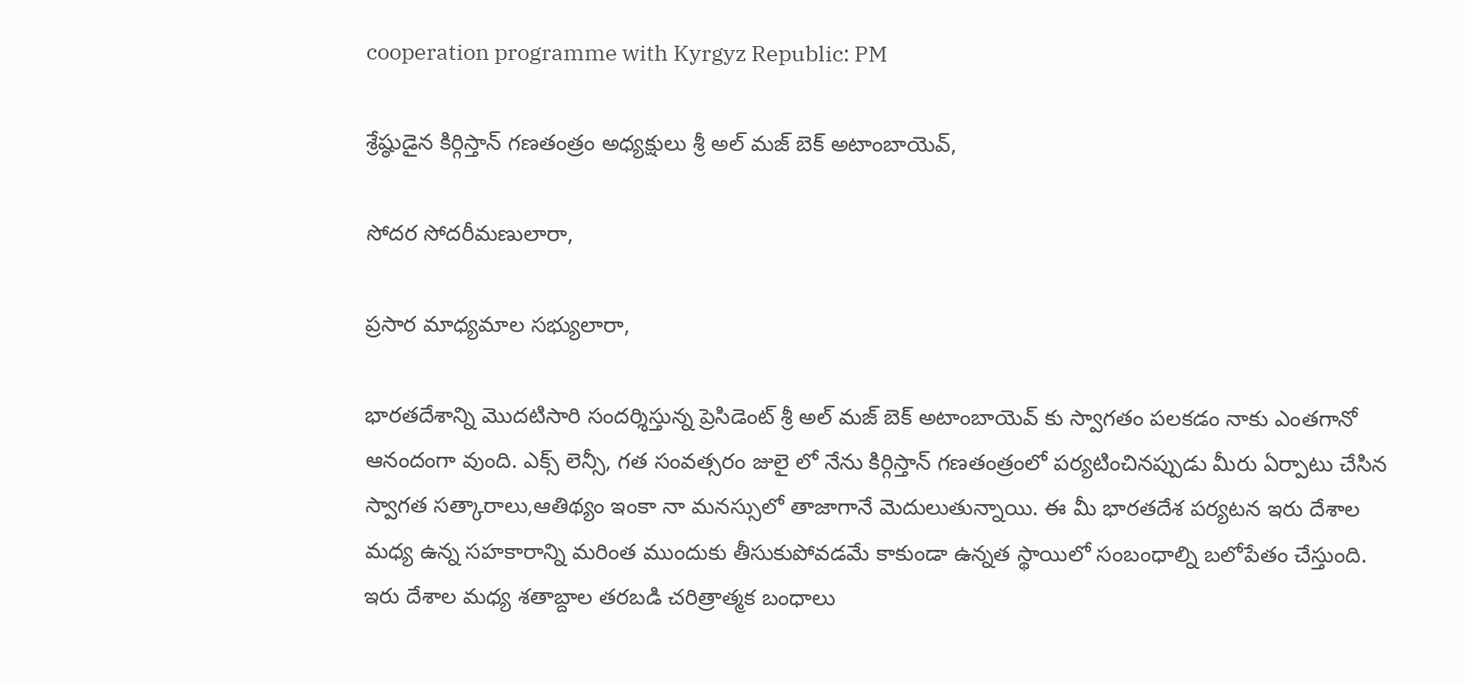cooperation programme with Kyrgyz Republic: PM

శ్రేష్ఠుడైన కిర్గిస్తాన్ గణతంత్రం అధ్యక్షులు శ్రీ అల్ మజ్ బెక్ అటాంబాయెవ్‌,

సోదర సోదరీమణులారా,

ప్రసార మాధ్యమాల స‌భ్యులారా,

భార‌త‌దేశాన్ని మొద‌టిసారి సంద‌ర్శిస్తున్న ప్రెసిడెంట్ శ్రీ అల్ మజ్ బెక్ అటాంబాయెవ్‌ కు స్వాగ‌తం ప‌ల‌క‌డం నాకు ఎంత‌గానో ఆనందంగా వుంది. ఎక్స్ లెన్సీ, గ‌త సంవ‌త్స‌రం జులై లో నేను కిర్గిస్తాన్ గణతంత్రంలో ప‌ర్య‌టించిన‌ప్పుడు మీరు ఏర్పాటు చేసిన స్వాగ‌త స‌త్కారాలు,ఆతిథ్యం ఇంకా నా మ‌న‌స్సులో తాజాగానే మెదులుతున్నాయి. ఈ మీ భార‌త‌దేశ ప‌ర్య‌ట‌న ఇరు దేశాల మ‌ధ్య‌ ఉన్న స‌హ‌కారాన్ని మ‌రింత ముందుకు తీసుకుపోవ‌డ‌మే కాకుండా ఉన్న‌త‌ స్థాయిలో సంబంధాల్ని బ‌లోపేతం చేస్తుంది. ఇరు దేశాల మ‌ధ్య‌ శ‌తాబ్దాల త‌ర‌బ‌డి చరిత్రాత్మ‌క బంధాలు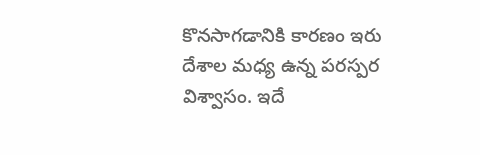కొన‌సాగ‌డానికి కార‌ణం ఇరు దేశాల మ‌ధ్య‌ ఉన్న ప‌ర‌స్ప‌ర విశ్వాసం. ఇదే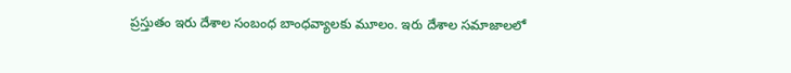ప్ర‌స్తుతం ఇరు దేశాల సంబంధ బాంధ‌వ్యాల‌కు మూలం. ఇరు దేశాల స‌మాజాలలో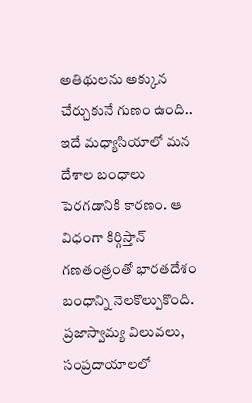అతిథుల‌ను అక్కున చేర్చుకునే గుణం ఉంది.. ఇదే మ‌ధ్యాసియాలో మ‌న దేశాల బంధాలు పెర‌గడానికి కార‌ణం. ఆ విధంగా కిర్గిస్తాన్ గణతంత్రంతో భార‌త‌దేశం బంధాన్ని నెల‌కొల్పుకొంది. ప్ర‌జాస్వామ్య విలువలు, సంప్ర‌దాయాలలో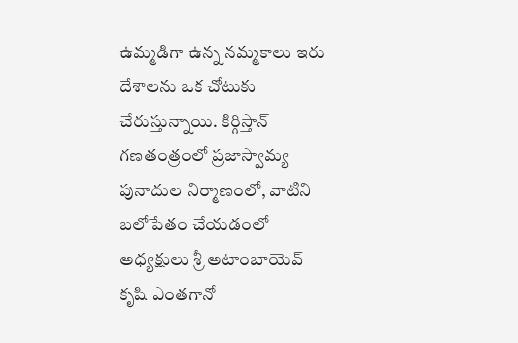ఉమ్మ‌డిగా ఉన్న న‌మ్మ‌కాలు ఇరు దేశాలను ఒక చోటుకు చేరుస్తున్నాయి. కిర్గిస్తాన్ గణతంత్రంలో ప్ర‌జాస్వామ్య పునాదుల నిర్మాణంలో, వాటిని బ‌లోపేతం చేయ‌డంలో అధ్యక్షులు శ్రీ అటాంబాయెవ్ కృషి ఎంత‌గానో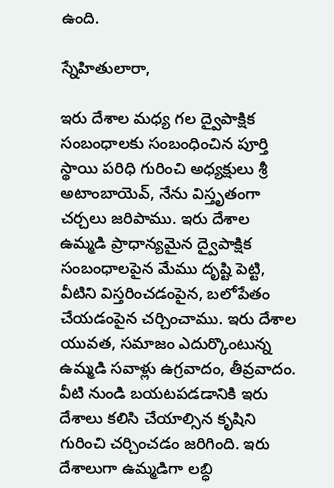ఉంది.

స్నేహితులారా,

ఇరు దేశాల మ‌ధ్య‌ గ‌ల ద్వైపాక్షిక సంబంధాలకు సంబంధించిన పూర్తి స్థాయి ప‌రిధి గురించి అధ్యక్షులు శ్రీ అటాంబాయెవ్, నేను విస్తృతంగా చ‌ర్చ‌లు జరిపాము. ఇరు దేశాల ఉమ్మ‌డి ప్రాధాన్య‌మైన ద్వైపాక్షిక సంబంధాల‌పైన మేము దృష్టి పెట్టి, వీటిని విస్త‌రించ‌డంపైన‌, బ‌లోపేతం చేయ‌డంపైన చ‌ర్చించాము. ఇరు దేశాల యువ‌త‌, స‌మాజం ఎదుర్కొంటున్న ఉమ్మడి స‌వాళ్లు ఉగ్ర‌వాదం, తీవ్ర‌వాదం. వీటి నుండి బయట‌పడ‌డానికి ఇరు దేశాలు క‌లిసి చేయాల్సిన కృషిని గురించి చ‌ర్చించ‌డం జ‌రిగింది. ఇరు దేశాలుగా ఉమ్మ‌డిగా ల‌బ్ధి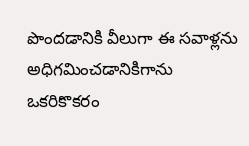పొంద‌డానికి వీలుగా ఈ స‌వాళ్ల‌ను అధిగ‌మించ‌డానికిగాను ఒక‌రికొక‌రం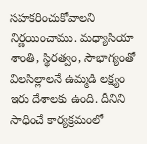స‌హ‌క‌రించుకోవాల‌ని నిర్ణ‌యించాము. మ‌ధ్యాసియా శాంతి, స్థిర‌త్వం, సౌభాగ్యంతో విల‌సిల్లాల‌నే ఉమ్మ‌డి ల‌క్ష్యం ఇరు దేశాలకు ఉంది. దీనిని సాధించే కార్య‌క్ర‌మంలో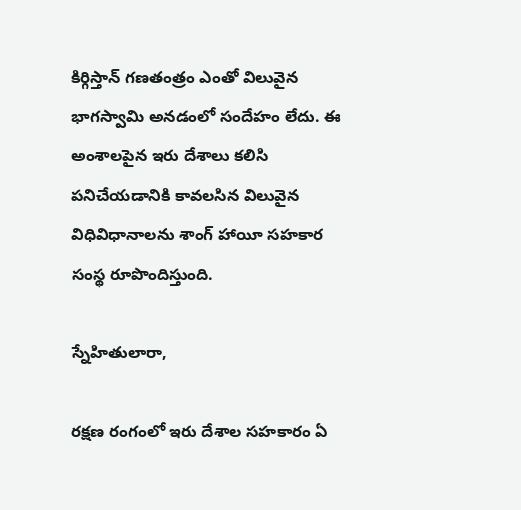కిర్గిస్తాన్ గణతంత్రం ఎంతో విలువైన భాగ‌స్వామి అన‌డంలో సందేహం లేదు. ఈ అంశాల‌పైన ఇరు దేశాలు క‌లిసి ప‌నిచేయ‌డానికి కావ‌ల‌సిన విలువైన విధివిధానాల‌ను శాంగ్ హాయీ సహ‌కార సంస్థ రూపొందిస్తుంది.

స్నేహితులారా,

ర‌క్ష‌ణ రంగంలో ఇరు దేశాల స‌హ‌కారం ఏ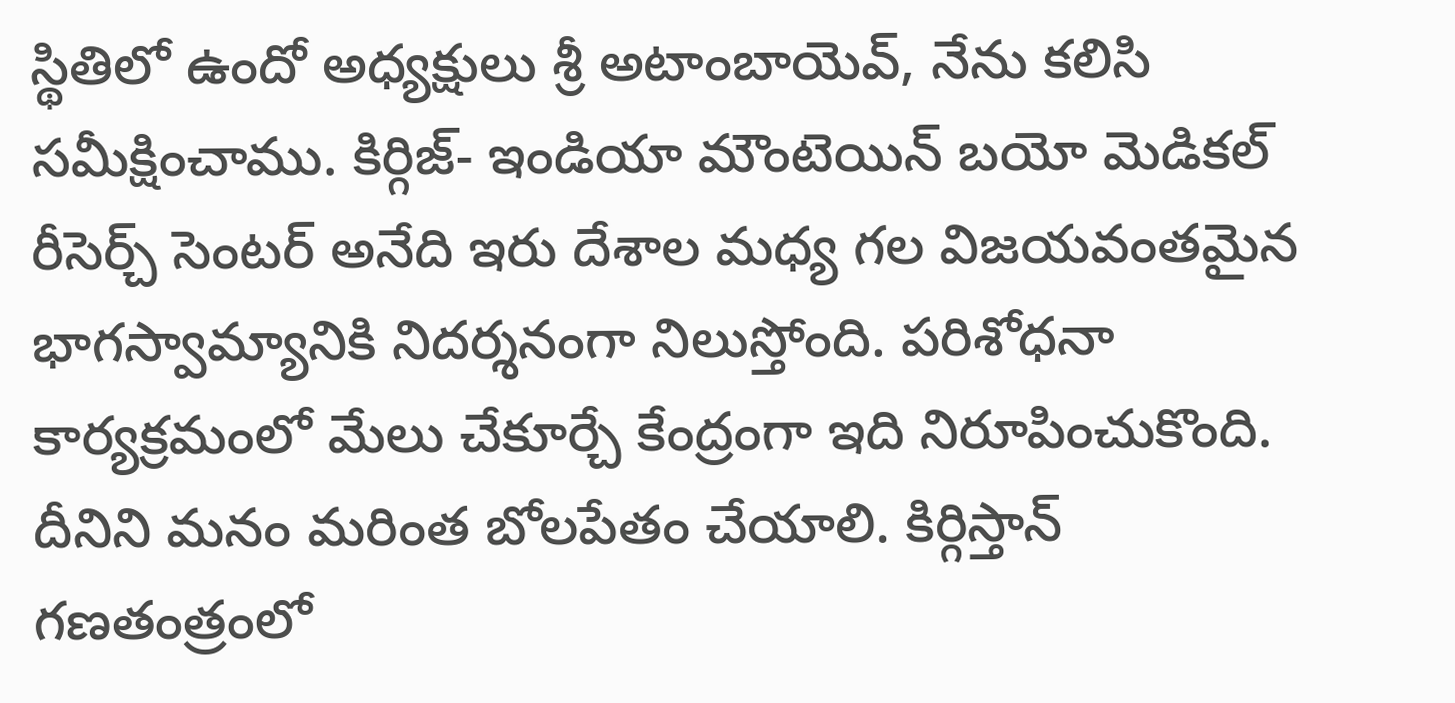స్థితిలో ఉందో అధ్యక్షులు శ్రీ అటాంబాయెవ్, నేను క‌లిసి స‌మీక్షించాము. కిర్గిజ్‌- ఇండియా మౌంటెయిన్ బ‌యో మెడిక‌ల్ రీసెర్చ్ సెంట‌ర్ అనేది ఇరు దేశాల మ‌ధ్య‌ గ‌ల విజయ‌వంత‌మైన భాగ‌స్వామ్యానికి నిద‌ర్శ‌నంగా నిలుస్తోంది. ప‌రిశోధ‌నా కార్య‌క్ర‌మంలో మేలు చేకూర్చే కేంద్రంగా ఇది నిరూపించుకొంది. దీనిని మ‌నం మ‌రింత బోల‌పేతం చేయాలి. కిర్గిస్తాన్ గణతంత్రంలో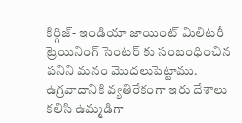కిర్గిజ్- ఇండియా జాయింట్ మిలిట‌రీ ట్రెయినింగ్ సెంట‌ర్ కు సంబంధించిన ప‌నిని మ‌నం మొద‌లుపెట్టాము. ఉగ్ర‌వాదానికి వ్య‌తిరేకంగా ఇరు దేశాలు క‌లిసి ఉమ్మ‌డిగా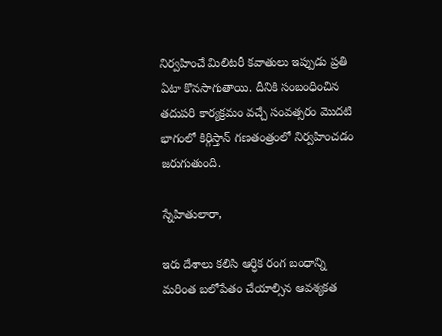నిర్వ‌హించే మిలిట‌రీ క‌వాతులు ఇప్పుడు ప్ర‌తి ఏటా కొన‌సాగుతాయి. దీనికి సంబంధించిన త‌దుప‌రి కార్య‌క్ర‌మం వ‌చ్చే సంవ‌త్స‌రం మొద‌టి భాగంలో కిర్గిస్తాన్ గణతంత్రంలో నిర్వ‌హించ‌డం జ‌రుగుతుంది.

స్నేహితులారా,

ఇరు దేశాలు క‌లిసి ఆర్ధిక రంగ బంధాన్ని మ‌రింత బలోపేతం చేయాల్సిన ఆవ‌శ్య‌క‌త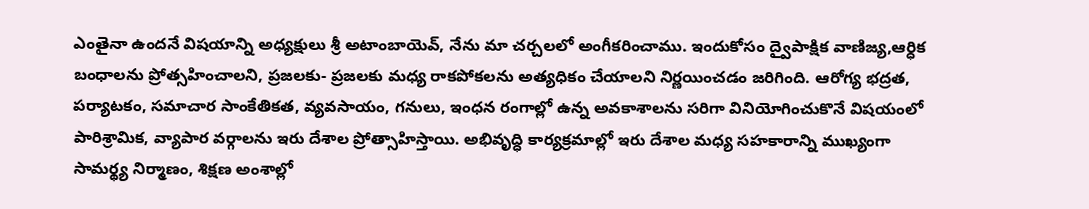ఎంతైనా ఉంద‌నే విష‌యాన్ని అధ్యక్షులు శ్రీ అటాంబాయెవ్, నేను మా చ‌ర్చ‌లలో అంగీక‌రించాము. ఇందుకోసం ద్వైపాక్షిక వాణిజ్య‌,ఆర్ధిక బంధాల‌ను ప్రోత్సహించాల‌ని, ప్ర‌జ‌ల‌కు- ప్ర‌జ‌ల‌కు మ‌ధ్య‌ రాక‌పోక‌లను అత్య‌ధికం చేయాల‌ని నిర్ణ‌యించ‌డం జ‌రిగింది. ఆరోగ్య భ‌ద్ర‌త‌, ప‌ర్యాట‌కం, స‌మాచార సాంకేతిక‌త‌, వ్య‌వ‌సాయం, గ‌నులు, ఇంధ‌న రంగాల్లో ఉన్న అవ‌కాశాల‌ను స‌రిగా వినియోగించుకొనే విష‌యంలో పారిశ్రామిక‌, వ్యాపార వ‌ర్గాల‌ను ఇరు దేశాల ప్రోత్సాహిస్తాయి. అభివృద్ధి కార్య‌క్ర‌మాల్లో ఇరు దేశాల మ‌ధ్య‌ స‌హ‌కారాన్ని ముఖ్యంగా సామ‌ర్థ్య నిర్మాణం, శిక్ష‌ణ అంశాల్లో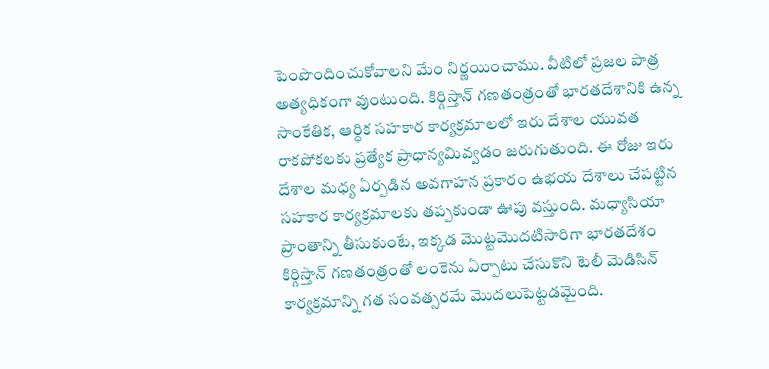పెంపొందించుకోవాల‌ని మేం నిర్ణ‌యించాము. వీటిలో ప్ర‌జల పాత్ర అత్య‌ధికంగా వుంటుంది. కిర్గిస్తాన్ గణతంత్రంతో భారత‌దేశానికి ఉన్న సాంకేతిక‌, ఆర్ధిక స‌హ‌కార కార్య‌క్ర‌మాలలో ఇరు దేశాల యువ‌త రాక‌పోక‌ల‌కు ప్ర‌త్యేక ప్రాధాన్య‌మివ్వ‌డం జ‌రుగుతుంది. ఈ రోజు ఇరు దేశాల మ‌ధ్య‌ ఏర్ప‌డిన అవ‌గాహ‌న ప్ర‌కారం ఉభయ దేశాలు చేప‌ట్టిన స‌హ‌కార కార్య‌క్ర‌మాలకు త‌ప్ప‌కుండా ఊపు వ‌స్తుంది. మ‌ధ్యాసియా ప్రాంతాన్ని తీసుకుంటే, ఇక్క‌డ మొట్ట‌మొద‌టిసారిగా భార‌త‌దేశం కిర్గిస్తాన్ గణతంత్రంతో లంకెను ఏర్పాటు చేసుకొని టెలీ మెడిసిన్ కార్య‌క్ర‌మాన్ని గ‌త సంవ‌త్స‌రమే మొద‌లుపెట్ట‌డమైంది.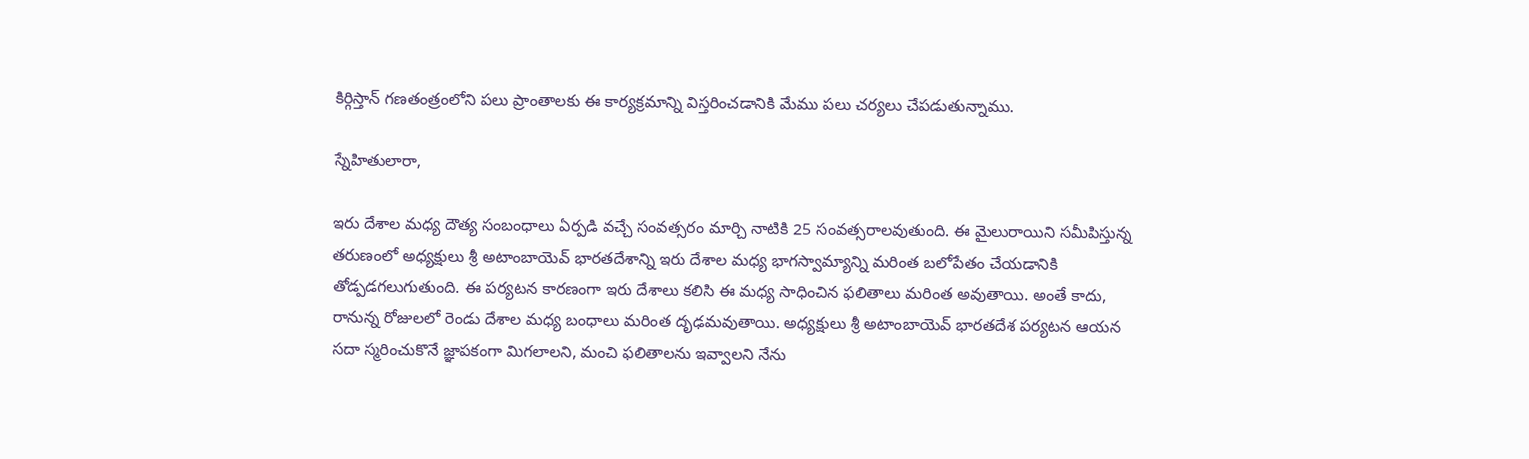కిర్గిస్తాన్ గణతంత్రంలోని ప‌లు ప్రాంతాల‌కు ఈ కార్య‌క్ర‌మాన్ని విస్త‌రించడానికి మేము ప‌లు చ‌ర్య‌లు చేపడుతున్నాము.

స్నేహితులారా,

ఇరు దేశాల మ‌ధ్య‌ దౌత్య సంబంధాలు ఏర్ప‌డి వ‌చ్చే సంవ‌త్స‌రం మార్చి నాటికి 25 సంవ‌త్స‌రాల‌వుతుంది. ఈ మైలురాయిని స‌మీపిస్తున్న త‌రుణంలో అధ్యక్షులు శ్రీ అటాంబాయెవ్ భార‌త‌దేశాన్ని ఇరు దేశాల మ‌ధ్య‌ భాగ‌స్వామ్యాన్ని మ‌రింత బ‌లోపేతం చేయ‌డానికి తోడ్పడగలుగుతుంది. ఈ ప‌ర్య‌ట‌న కార‌ణంగా ఇరు దేశాలు క‌లిసి ఈ మ‌ధ్య‌ సాధించిన ఫ‌లితాలు మ‌రింత అవుతాయి. అంతే కాదు, రానున్న రోజులలో రెండు దేశాల మ‌ధ్య‌ బంధాలు మ‌రింత దృఢ‌మ‌వుతాయి. అధ్యక్షులు శ్రీ అటాంబాయెవ్ భార‌త‌దేశ ప‌ర్య‌ట‌న ఆయ‌న స‌దా స్మ‌రించుకొనే జ్ఞాప‌కంగా మిగ‌లాల‌ని, మంచి ఫ‌లితాల‌ను ఇవ్వాల‌ని నేను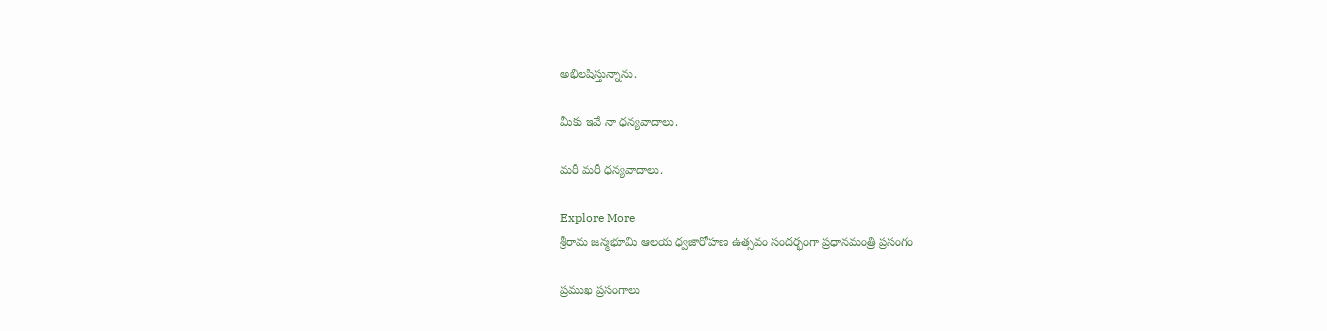అభిల‌షిస్తున్నాను.

మీకు ఇవే నా ధన్యవాదాలు.

మరీ మరీ ధన్యవాదాలు.

Explore More
శ్రీరామ జన్మభూమి ఆలయ ధ్వజారోహణ ఉత్సవం సందర్భంగా ప్రధానమంత్రి ప్రసంగం

ప్రముఖ ప్రసంగాలు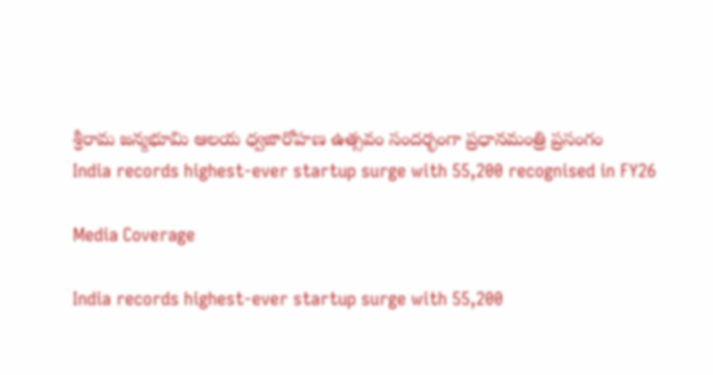శ్రీరామ జన్మభూమి ఆలయ ధ్వజారోహణ ఉత్సవం సందర్భంగా ప్రధానమంత్రి ప్రసంగం
India records highest-ever startup surge with 55,200 recognised in FY26

Media Coverage

India records highest-ever startup surge with 55,200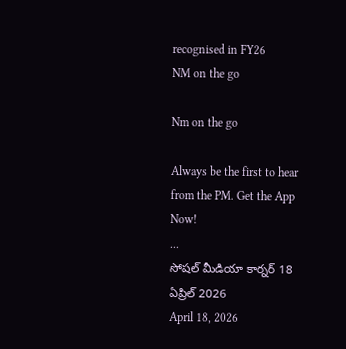recognised in FY26
NM on the go

Nm on the go

Always be the first to hear from the PM. Get the App Now!
...
సోషల్ మీడియా కార్నర్ 18 ఏప్రిల్ 2026
April 18, 2026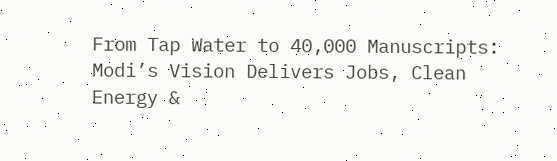From Tap Water to 40,000 Manuscripts: Modi’s Vision Delivers Jobs, Clean Energy &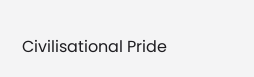Civilisational Pride